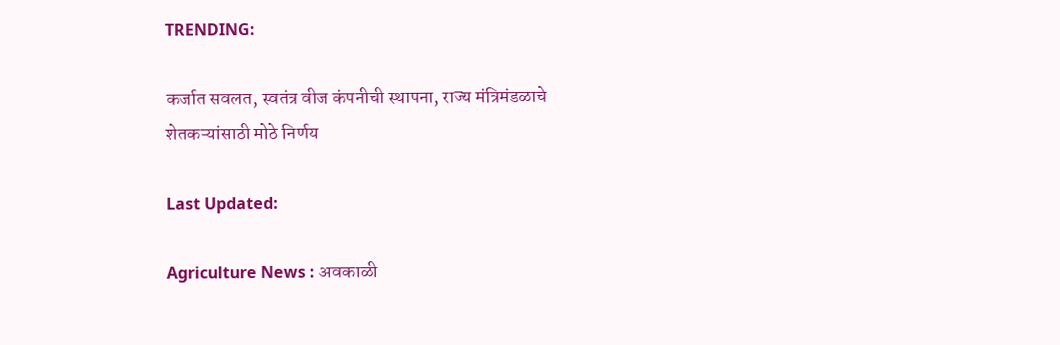TRENDING:

कर्जात सवलत, स्वतंत्र वीज कंपनीची स्थापना, राज्य मंत्रिमंडळाचे शेतकऱ्यांसाठी मोठे निर्णय

Last Updated:

Agriculture News : अवकाळी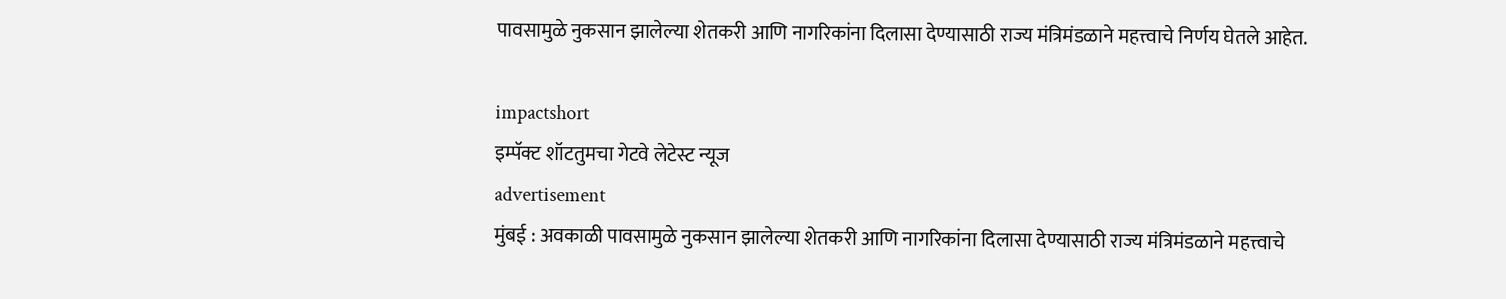पावसामुळे नुकसान झालेल्या शेतकरी आणि नागरिकांना दिलासा देण्यासाठी राज्य मंत्रिमंडळाने महत्त्वाचे निर्णय घेतले आहेत.

impactshort
इम्पॅक्ट शॉटतुमचा गेटवे लेटेस्ट न्यूज
advertisement
मुंबई : अवकाळी पावसामुळे नुकसान झालेल्या शेतकरी आणि नागरिकांना दिलासा देण्यासाठी राज्य मंत्रिमंडळाने महत्त्वाचे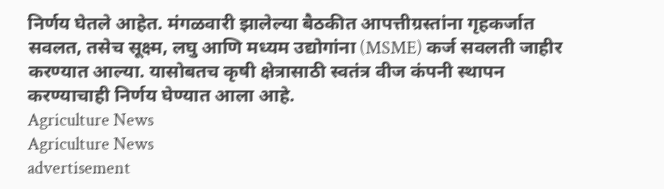निर्णय घेतले आहेत. मंगळवारी झालेल्या बैठकीत आपत्तीग्रस्तांना गृहकर्जात सवलत, तसेच सूक्ष्म, लघु आणि मध्यम उद्योगांना (MSME) कर्ज सवलती जाहीर करण्यात आल्या. यासोबतच कृषी क्षेत्रासाठी स्वतंत्र वीज कंपनी स्थापन करण्याचाही निर्णय घेण्यात आला आहे.
Agriculture News
Agriculture News
advertisement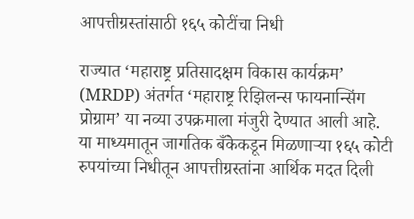आपत्तीग्रस्तांसाठी १६५ कोटींचा निधी

राज्यात ‘महाराष्ट्र प्रतिसादक्षम विकास कार्यक्रम’ (MRDP) अंतर्गत ‘महाराष्ट्र रिझिलन्स फायनान्सिंग प्रोग्राम’ या नव्या उपक्रमाला मंजुरी देण्यात आली आहे. या माध्यमातून जागतिक बँकेकडून मिळणाऱ्या १६५ कोटी रुपयांच्या निधीतून आपत्तीग्रस्तांना आर्थिक मदत दिली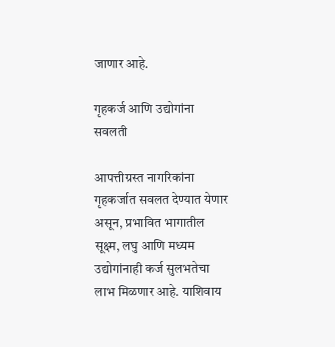जाणार आहे.

गृहकर्ज आणि उद्योगांना सवलती

आपत्तीग्रस्त नागरिकांना गृहकर्जात सवलत देण्यात येणार असून, प्रभावित भागातील सूक्ष्म, लघु आणि मध्यम उद्योगांनाही कर्ज सुलभतेचा लाभ मिळणार आहे. याशिवाय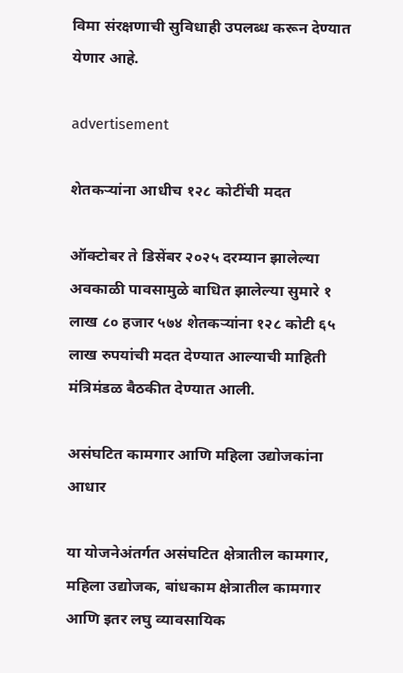विमा संरक्षणाची सुविधाही उपलब्ध करून देण्यात येणार आहे.

advertisement

शेतकऱ्यांना आधीच १२८ कोटींची मदत

ऑक्टोबर ते डिसेंबर २०२५ दरम्यान झालेल्या अवकाळी पावसामुळे बाधित झालेल्या सुमारे १ लाख ८० हजार ५७४ शेतकऱ्यांना १२८ कोटी ६५ लाख रुपयांची मदत देण्यात आल्याची माहिती मंत्रिमंडळ बैठकीत देण्यात आली.

असंघटित कामगार आणि महिला उद्योजकांना आधार

या योजनेअंतर्गत असंघटित क्षेत्रातील कामगार, महिला उद्योजक, बांधकाम क्षेत्रातील कामगार आणि इतर लघु व्यावसायिक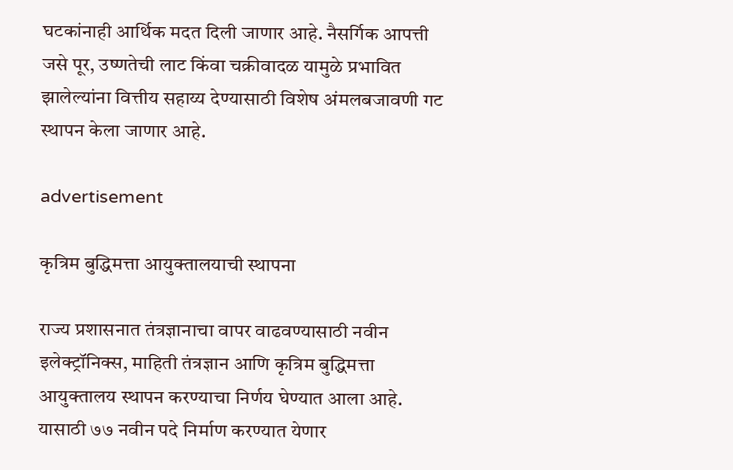घटकांनाही आर्थिक मदत दिली जाणार आहे. नैसर्गिक आपत्ती जसे पूर, उष्णतेची लाट किंवा चक्रीवादळ यामुळे प्रभावित झालेल्यांना वित्तीय सहाय्य देण्यासाठी विशेष अंमलबजावणी गट स्थापन केला जाणार आहे.

advertisement

कृत्रिम बुद्धिमत्ता आयुक्तालयाची स्थापना

राज्य प्रशासनात तंत्रज्ञानाचा वापर वाढवण्यासाठी नवीन इलेक्ट्रॉनिक्स, माहिती तंत्रज्ञान आणि कृत्रिम बुद्धिमत्ता आयुक्तालय स्थापन करण्याचा निर्णय घेण्यात आला आहे. यासाठी ७७ नवीन पदे निर्माण करण्यात येणार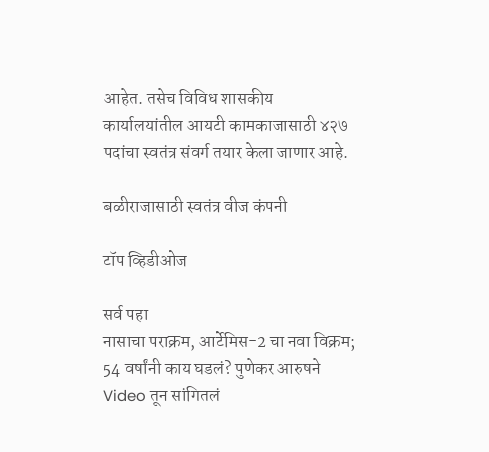आहेत. तसेच विविध शासकीय कार्यालयांतील आयटी कामकाजासाठी ४२७ पदांचा स्वतंत्र संवर्ग तयार केला जाणार आहे.

बळीराजासाठी स्वतंत्र वीज कंपनी

टॉप व्हिडीओज

सर्व पहा
नासाचा पराक्रम, आर्टेमिस-2 चा नवा विक्रम; 54 वर्षांनी काय घडलं? पुणेकर आरुषने Video तून सांगितलं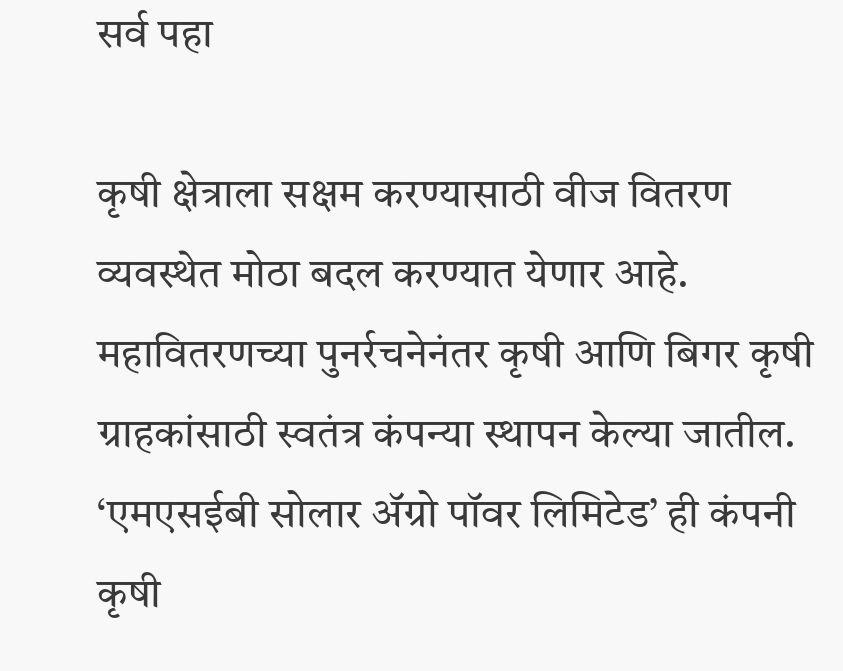सर्व पहा

कृषी क्षेत्राला सक्षम करण्यासाठी वीज वितरण व्यवस्थेत मोठा बदल करण्यात येणार आहे. महावितरणच्या पुनर्रचनेनंतर कृषी आणि बिगर कृषी ग्राहकांसाठी स्वतंत्र कंपन्या स्थापन केल्या जातील. ‘एमएसईबी सोलार ॲग्रो पॉवर लिमिटेड’ ही कंपनी कृषी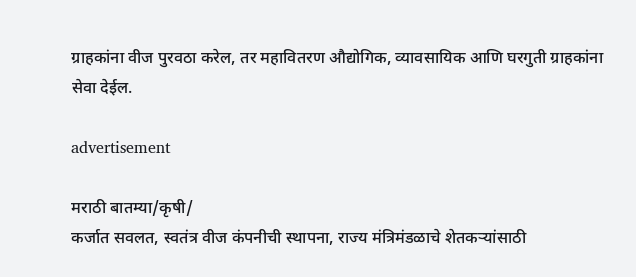ग्राहकांना वीज पुरवठा करेल, तर महावितरण औद्योगिक, व्यावसायिक आणि घरगुती ग्राहकांना सेवा देईल.

advertisement

मराठी बातम्या/कृषी/
कर्जात सवलत, स्वतंत्र वीज कंपनीची स्थापना, राज्य मंत्रिमंडळाचे शेतकऱ्यांसाठी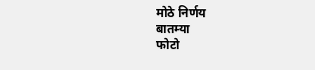मोठे निर्णय
बातम्या
फोटो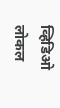व्हिडिओ
लोकल